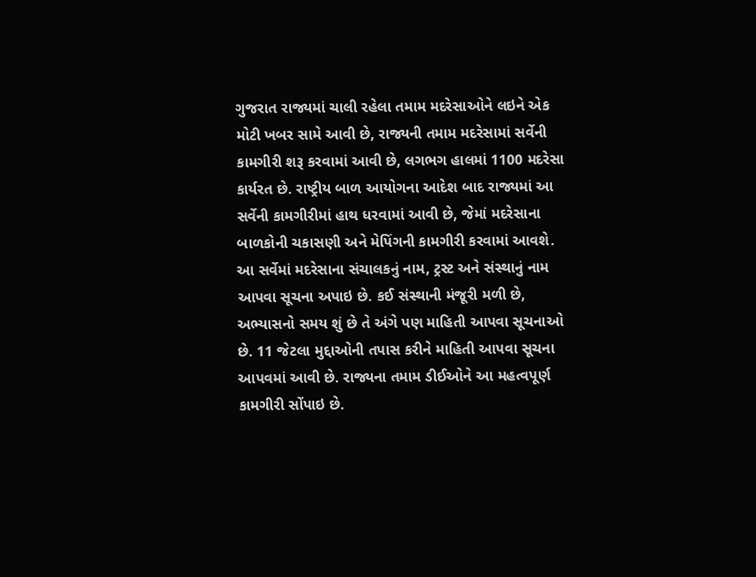ગુજરાત રાજ્યમાં ચાલી રહેલા તમામ મદરેસાઓને લઇને એક મોટી ખબર સામે આવી છે, રાજ્યની તમામ મદરેસામાં સર્વેની કામગીરી શરૂ કરવામાં આવી છે, લગભગ હાલમાં 1100 મદરેસા કાર્યરત છે. રાષ્ટ્રીય બાળ આયોગના આદેશ બાદ રાજ્યમાં આ સર્વેની કામગીરીમાં હાથ ધરવામાં આવી છે, જેમાં મદરેસાના બાળકોની ચકાસણી અને મેપિંગની કામગીરી કરવામાં આવશે. આ સર્વેમાં મદરેસાના સંચાલકનું નામ, ટ્રસ્ટ અને સંસ્થાનું નામ આપવા સૂચના અપાઇ છે. કઈ સંસ્થાની મંજૂરી મળી છે, અભ્યાસનો સમય શું છે તે અંગે પણ માહિતી આપવા સૂચનાઓ છે. 11 જેટલા મુદ્દાઓની તપાસ કરીને માહિતી આપવા સૂચના આપવમાં આવી છે. રાજ્યના તમામ ડીઈઓને આ મહત્વપૂર્ણ કામગીરી સોંપાઇ છે.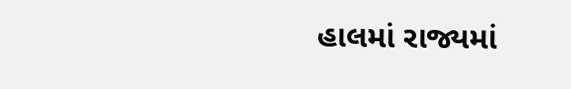હાલમાં રાજ્યમાં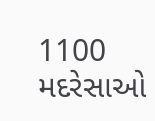1100 મદરેસાઓ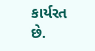કાર્યરત છે.